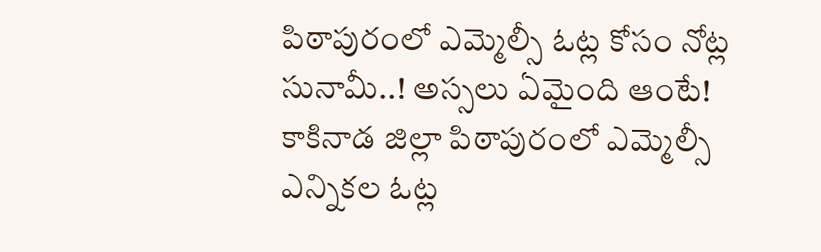పిఠాపురంలో ఎమ్మెల్సీ ఓట్ల కోసం నోట్ల సునామీ..! అస్సలు ఏమైంది ఆంటే!
కాకినాడ జిల్లా పిఠాపురంలో ఎమ్మెల్సీ ఎన్నికల ఓట్ల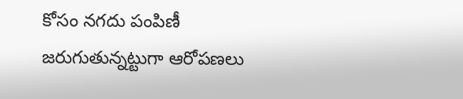కోసం నగదు పంపిణీ జరుగుతున్నట్టుగా ఆరోపణలు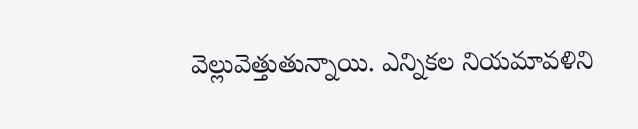వెల్లువెత్తుతున్నాయి. ఎన్నికల నియమావళిని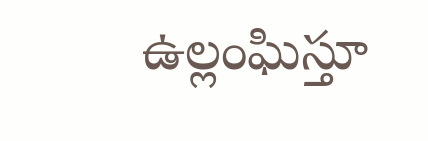ఉల్లంఘిస్తూ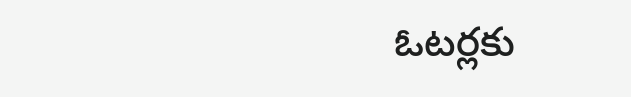ఓటర్లకు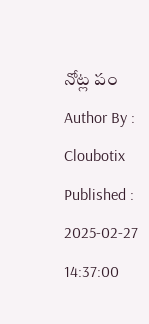నోట్ల పం
Author By :
Cloubotix Published : 2025-02-27 14:37:00